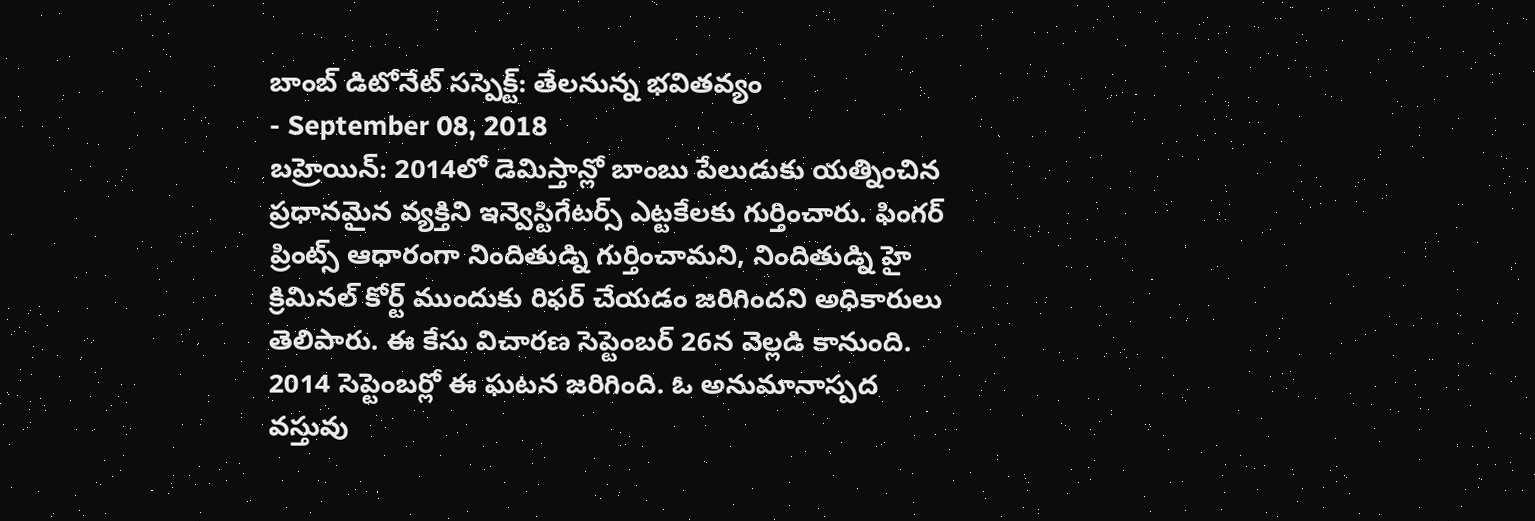బాంబ్ డిటోనేట్ సస్పెక్ట్: తేలనున్న భవితవ్యం
- September 08, 2018
బహ్రెయిన్: 2014లో డెమిస్తాన్లో బాంబు పేలుడుకు యత్నించిన ప్రధానమైన వ్యక్తిని ఇన్వెస్టిగేటర్స్ ఎట్టకేలకు గుర్తించారు. ఫింగర్ ప్రింట్స్ ఆధారంగా నిందితుడ్ని గుర్తించామని, నిందితుడ్ని హై క్రిమినల్ కోర్ట్ ముందుకు రిఫర్ చేయడం జరిగిందని అధికారులు తెలిపారు. ఈ కేసు విచారణ సెప్టెంబర్ 26న వెల్లడి కానుంది. 2014 సెప్టెంబర్లో ఈ ఘటన జరిగింది. ఓ అనుమానాస్పద వస్తువు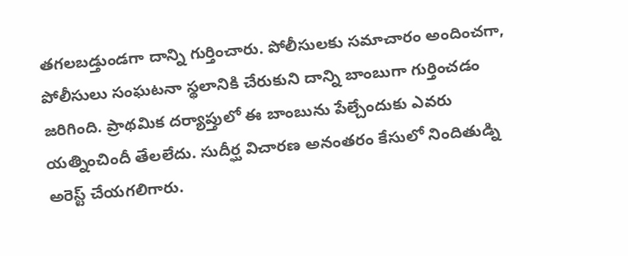తగలబడ్తుండగా దాన్ని గుర్తించారు. పోలీసులకు సమాచారం అందించగా, పోలీసులు సంఘటనా స్థలానికి చేరుకుని దాన్ని బాంబుగా గుర్తించడం జరిగింది. ప్రాథమిక దర్యాప్తులో ఈ బాంబును పేల్చేందుకు ఎవరు యత్నించిందీ తేలలేదు. సుదీర్ఘ విచారణ అనంతరం కేసులో నిందితుడ్ని అరెస్ట్ చేయగలిగారు.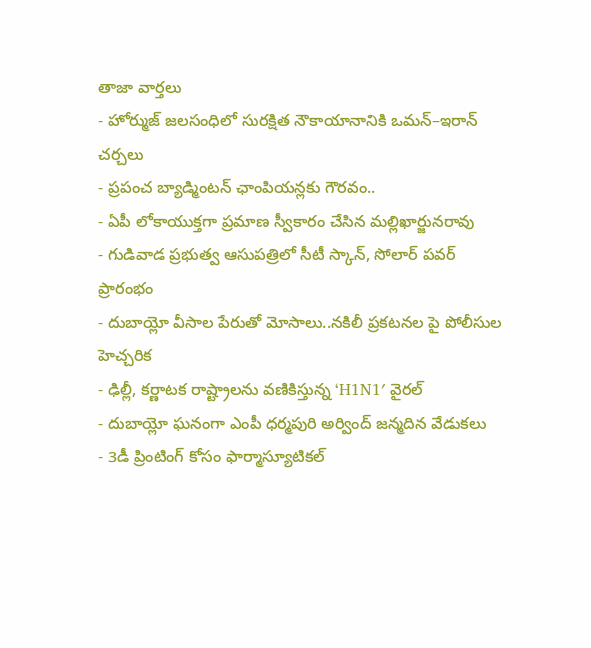తాజా వార్తలు
- హోర్ముజ్ జలసంధిలో సురక్షిత నౌకాయానానికి ఒమన్–ఇరాన్ చర్చలు
- ప్రపంచ బ్యాడ్మింటన్ ఛాంపియన్లకు గౌరవం..
- ఏపీ లోకాయుక్తగా ప్రమాణ స్వీకారం చేసిన మల్లిఖార్జునరావు
- గుడివాడ ప్రభుత్వ ఆసుపత్రిలో సీటీ స్కాన్, సోలార్ పవర్ ప్రారంభం
- దుబాయ్లో వీసాల పేరుతో మోసాలు..నకిలీ ప్రకటనల పై పోలీసుల హెచ్చరిక
- ఢిల్లీ, కర్ణాటక రాష్ట్రాలను వణికిస్తున్న ‘H1N1′ వైరల్
- దుబాయ్లో ఘనంగా ఎంపీ ధర్మపురి అర్వింద్ జన్మదిన వేడుకలు
- 3డీ ప్రింటింగ్ కోసం ఫార్మాస్యూటికల్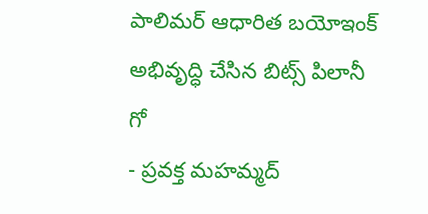పాలిమర్ ఆధారిత బయోఇంక్ అభివృద్ధి చేసిన బిట్స్ పిలానీ గో
- ప్రవక్త మహమ్మద్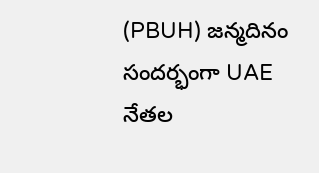(PBUH) జన్మదినం సందర్భంగా UAE నేతల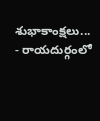శుభాకాంక్షలు...
- రాయదుర్గంలో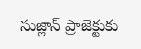సుజ్లాన్ ప్రాజెక్టుకు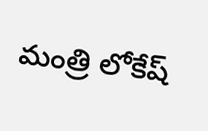మంత్రి లోకేష్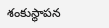శంకుస్థాపన